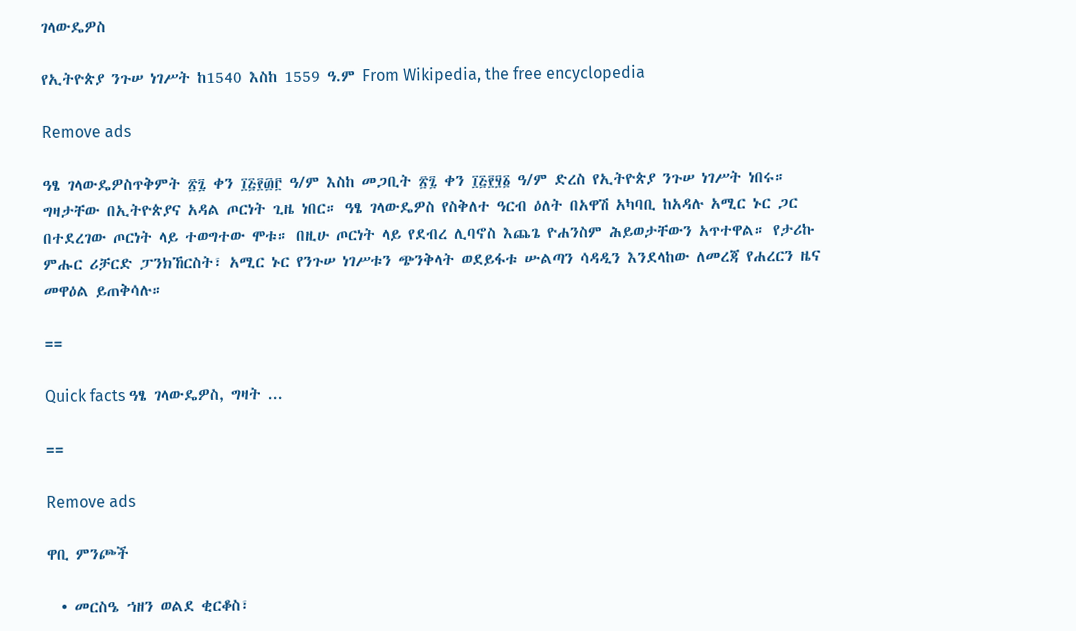ገላውዴዎስ

የኢትዮጵያ ንጉሠ ነገሥት ከ1540 እስከ 1559 ዓ.ም From Wikipedia, the free encyclopedia

Remove ads

ዓፄ ገላውዴዎስጥቅምት ፳፯ ቀን ፲፭፻፴፫ ዓ/ም እስከ መጋቢት ፳፯ ቀን ፲፭፻፶፩ ዓ/ም ድረስ የኢትዮጵያ ንጉሠ ነገሥት ነበሩ። ግዛታቸው በኢትዮጵያና አዳል ጦርነት ጊዜ ነበር። ዓፄ ገላውዴዎስ የስቅለተ ዓርብ ዕለት በአዋሽ አካባቢ ከአዳሉ አሚር ኑር ጋር በተደረገው ጦርነት ላይ ተወግተው ሞቱ። በዚሁ ጦርነት ላይ የደብረ ሊባኖስ እጨጌ ዮሐንስም ሕይወታቸውን አጥተዋል። የታሪኩ ምሑር ሪቻርድ ፓንክኸርስት፣ አሚር ኑር የንጉሠ ነገሥቱን ጭንቅላት ወደይፋቱ ሡልጣን ሳዳዲን እንደላከው ለመረጃ የሐረርን ዜና መዋዕል ይጠቅሳሉ።

==

Quick facts ዓፄ ገላውዴዎስ, ግዛት ...

==

Remove ads

ዋቢ ምንጮች

  • መርስዔ ኀዘን ወልደ ቂርቆስ፣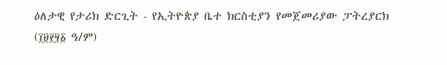ዕለታዊ የታሪክ ድርጊት - የኢትዮጵያ ቤተ ክርስቲያን የመጀመሪያው ፓትረያርክ (፲፱፻፶፩ ዓ/ም)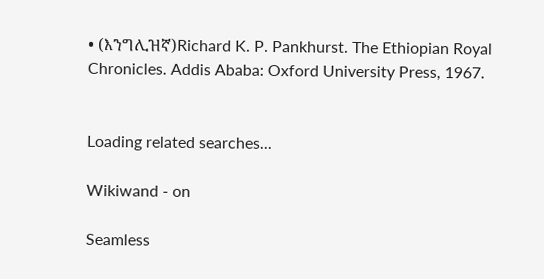• (እንግሊዝኛ)Richard K. P. Pankhurst. The Ethiopian Royal Chronicles. Addis Ababa: Oxford University Press, 1967.


Loading related searches...

Wikiwand - on

Seamless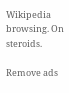Wikipedia browsing. On steroids.

Remove ads